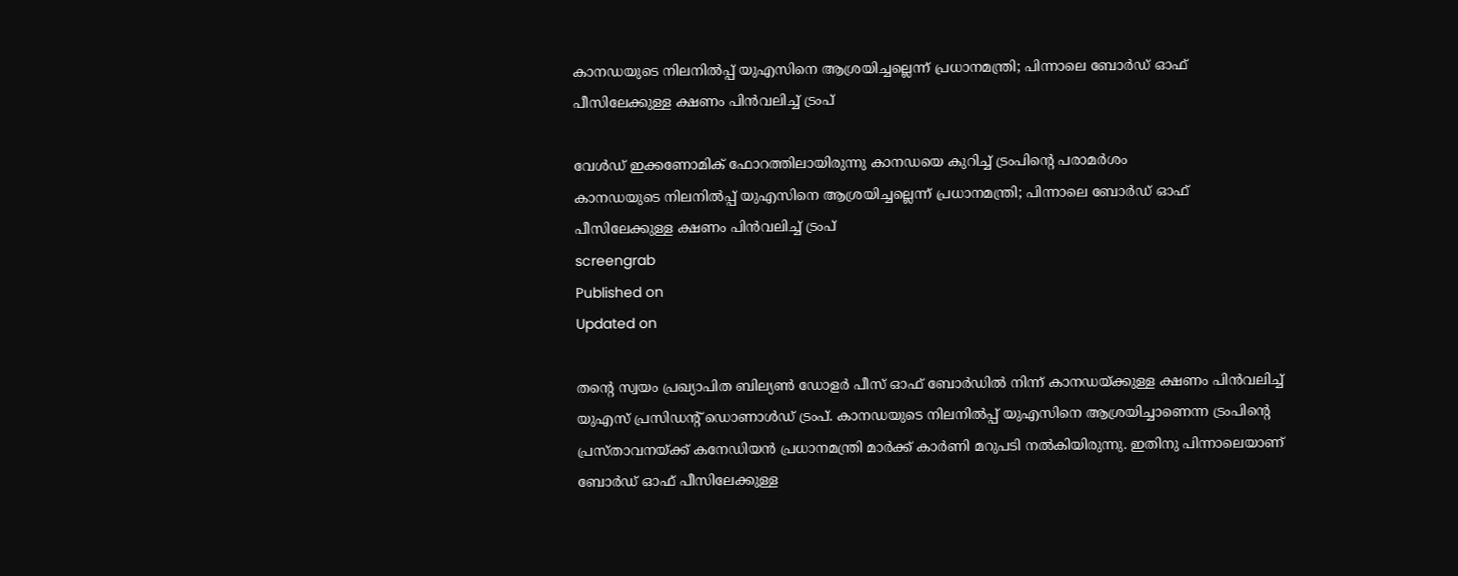കാനഡയുടെ നിലനില്‍പ്പ് യുഎസിനെ ആശ്രയിച്ചല്ലെന്ന് പ്രധാനമന്ത്രി; പിന്നാലെ ബോര്‍ഡ് ഓഫ് പീസിലേക്കുള്ള ക്ഷണം പിന്‍വലിച്ച് ട്രംപ്

വേള്‍ഡ് ഇക്കണോമിക് ഫോറത്തിലായിരുന്നു കാനഡയെ കുറിച്ച് ട്രംപിന്റെ പരാമര്‍ശം
കാനഡയുടെ നിലനില്‍പ്പ് യുഎസിനെ ആശ്രയിച്ചല്ലെന്ന് പ്രധാനമന്ത്രി; പിന്നാലെ ബോര്‍ഡ് ഓഫ് പീസിലേക്കുള്ള ക്ഷണം പിന്‍വലിച്ച് ട്രംപ്
screengrab
Published on
Updated on

തന്റെ സ്വയം പ്രഖ്യാപിത ബില്യണ്‍ ഡോളര്‍ പീസ് ഓഫ് ബോര്‍ഡില്‍ നിന്ന് കാനഡയ്ക്കുള്ള ക്ഷണം പിന്‍വലിച്ച് യുഎസ് പ്രസിഡന്റ് ഡൊണാള്‍ഡ് ട്രംപ്. കാനഡയുടെ നിലനില്‍പ്പ് യുഎസിനെ ആശ്രയിച്ചാണെന്ന ട്രംപിന്റെ പ്രസ്താവനയ്ക്ക് കനേഡിയന്‍ പ്രധാനമന്ത്രി മാര്‍ക്ക് കാര്‍ണി മറുപടി നല്‍കിയിരുന്നു. ഇതിനു പിന്നാലെയാണ് ബോര്‍ഡ് ഓഫ് പീസിലേക്കുള്ള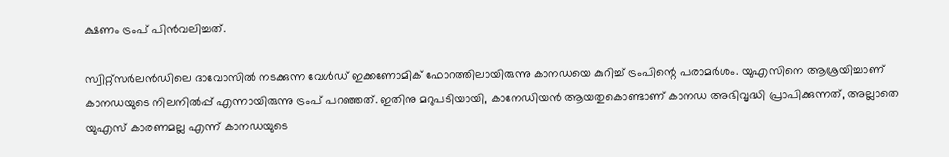ക്ഷണം ട്രംപ് പിന്‍വലിച്ചത്.

സ്വിറ്റ്‌സര്‍ലന്‍ഡിലെ ദാവോസില്‍ നടക്കുന്ന വേള്‍ഡ് ഇക്കണോമിക് ഫോറത്തിലായിരുന്നു കാനഡയെ കുറിച്ച് ട്രംപിന്റെ പരാമര്‍ശം. യുഎസിനെ ആശ്രയിച്ചാണ് കാനഡയുടെ നിലനില്‍പ്പ് എന്നായിരുന്നു ട്രംപ് പറഞ്ഞത്. ഇതിനു മറുപടിയായി, കാനേഡിയന്‍ ആയതുകൊണ്ടാണ് കാനഡ അഭിവൃദ്ധി പ്രാപിക്കുന്നത്, അല്ലാതെ യുഎസ് കാരണമല്ല എന്ന് കാനഡയുടെ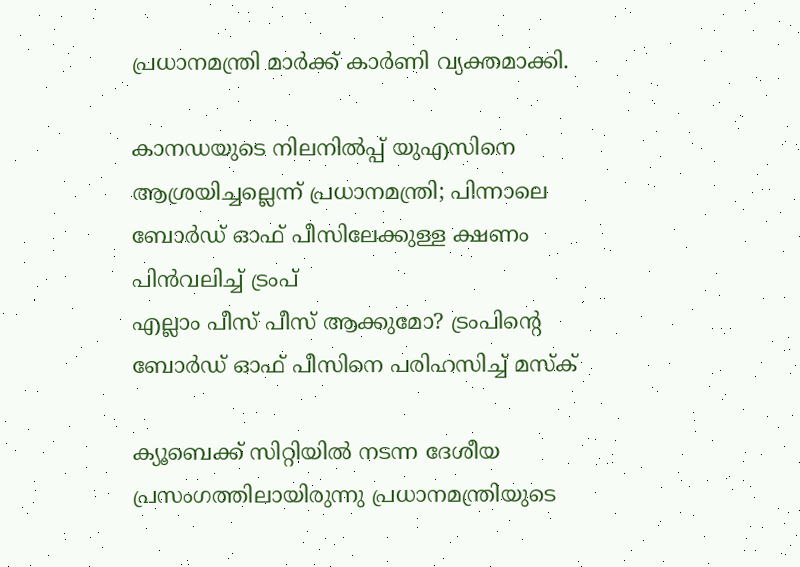പ്രധാനമന്ത്രി മാര്‍ക്ക് കാര്‍ണി വ്യക്തമാക്കി.

കാനഡയുടെ നിലനില്‍പ്പ് യുഎസിനെ ആശ്രയിച്ചല്ലെന്ന് പ്രധാനമന്ത്രി; പിന്നാലെ ബോര്‍ഡ് ഓഫ് പീസിലേക്കുള്ള ക്ഷണം പിന്‍വലിച്ച് ട്രംപ്
എല്ലാം പീസ് പീസ് ആക്കുമോ? ട്രംപിന്റെ ബോര്‍ഡ് ഓഫ് പീസിനെ പരിഹസിച്ച് മസ്‌ക്

ക്യൂബെക്ക് സിറ്റിയില്‍ നടന്ന ദേശീയ പ്രസംഗത്തിലായിരുന്നു പ്രധാനമന്ത്രിയുടെ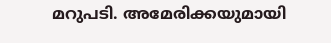മറുപടി. അമേരിക്കയുമായി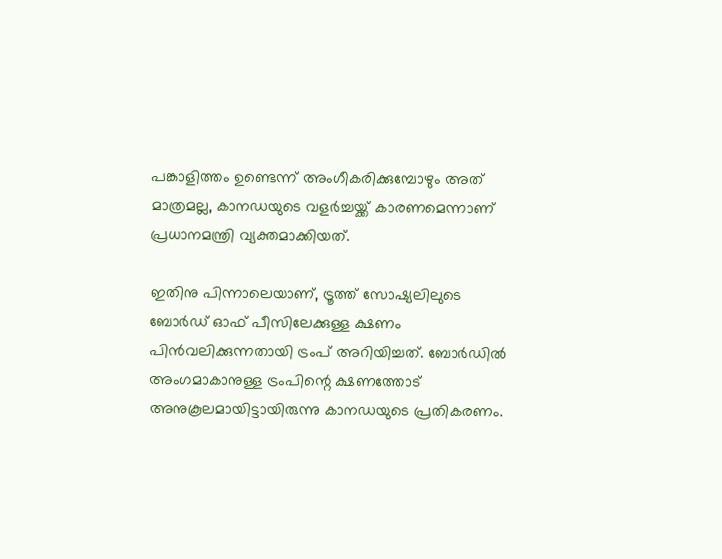പങ്കാളിത്തം ഉണ്ടെന്ന് അംഗീകരിക്കുമ്പോഴും അത് മാത്രമല്ല, കാനഡയുടെ വളര്‍ച്ചയ്ക്ക് കാരണമെന്നാണ് പ്രധാനമന്ത്രി വ്യക്തമാക്കിയത്.

ഇതിനു പിന്നാലെയാണ്, ട്രൂത്ത് സോഷ്യലിലുടെ ബോര്‍ഡ് ഓഫ് പീസിലേക്കുള്ള ക്ഷണം പിന്‍വലിക്കുന്നതായി ട്രംപ് അറിയിച്ചത്. ബോര്‍ഡില്‍ അംഗമാകാനുള്ള ട്രംപിന്റെ ക്ഷണത്തോട് അനുകൂലമായിട്ടായിരുന്നു കാനഡയുടെ പ്രതികരണം.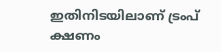ഇതിനിടയിലാണ് ട്രംപ് ക്ഷണം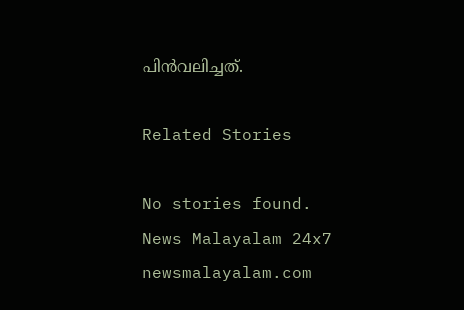പിന്‍വലിച്ചത്.

Related Stories

No stories found.
News Malayalam 24x7
newsmalayalam.com